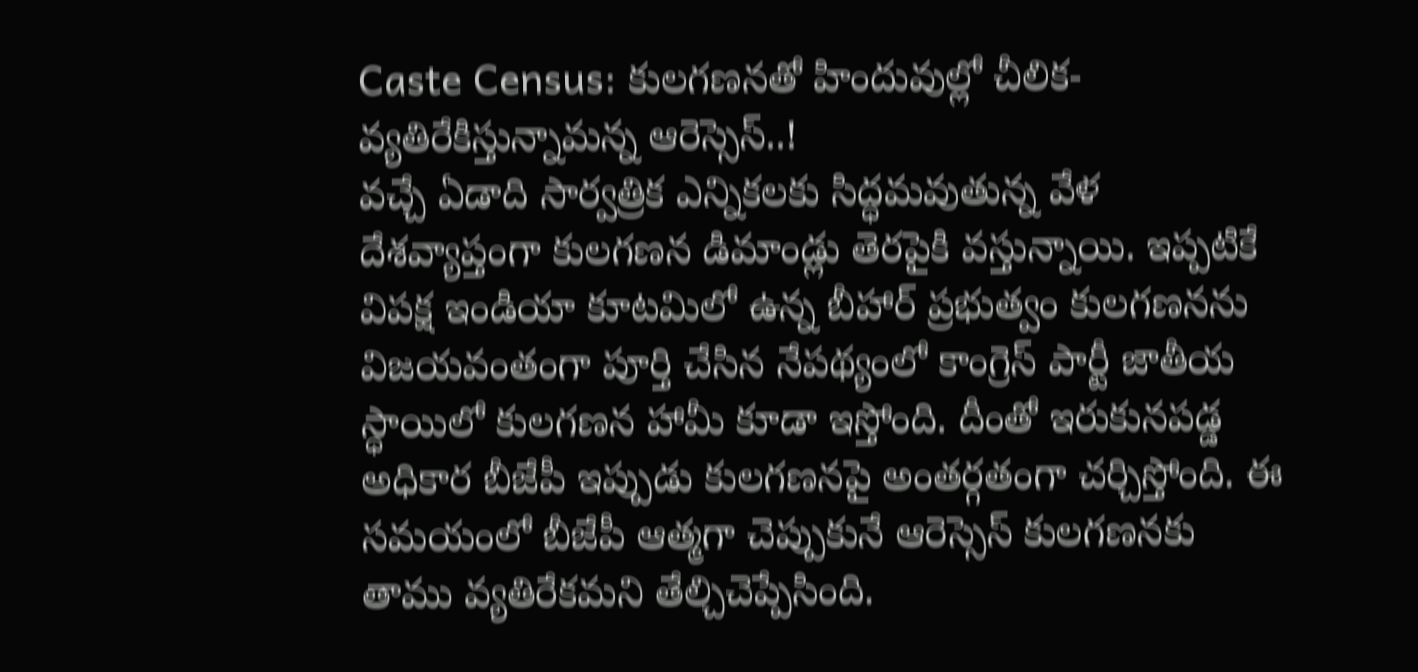Caste Census: కులగణనతో హిందువుల్లో చీలిక- వ్యతిరేకిస్తున్నామన్న ఆరెస్సెస్..!
వచ్చే ఏడాది సార్వత్రిక ఎన్నికలకు సిద్ధమవుతున్న వేళ దేశవ్యాప్తంగా కులగణన డిమాండ్లు తెరపైకి వస్తున్నాయి. ఇప్పటికే విపక్ష ఇండియా కూటమిలో ఉన్న బీహార్ ప్రభుత్వం కులగణనను విజయవంతంగా పూర్తి చేసిన నేపథ్యంలో కాంగ్రెస్ పార్టీ జాతీయ స్ధాయిలో కులగణన హామీ కూడా ఇస్తోంది. దీంతో ఇరుకునపడ్డ అధికార బీజేపీ ఇప్పుడు కులగణనపై అంతర్గతంగా చర్చిస్తోంది. ఈ సమయంలో బీజేపీ ఆత్మగా చెప్పుకునే ఆరెస్సెస్ కులగణనకు తాము వ్యతిరేకమని తేల్చిచెప్పేసింది.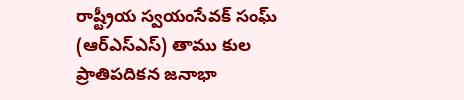రాష్ట్రీయ స్వయంసేవక్ సంఘ్ (ఆర్ఎస్ఎస్) తాము కుల ప్రాతిపదికన జనాభా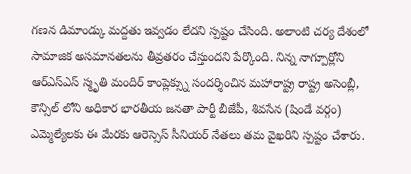గణన డిమాండ్కు మద్దతు ఇవ్వడం లేదని స్పష్టం చేసింది. అలాంటి చర్య దేశంలో సామాజిక అసమానతలను తీవ్రతరం చేస్తుందని పేర్కొంది. నిన్న నాగ్పూర్లోని ఆర్ఎస్ఎస్ స్మృతి మందిర్ కాంప్లెక్స్ను సందర్శించిన మహారాష్ట్ర రాష్ట్ర అసెంబ్లీ, కౌన్సిల్ లోని అధికార భారతీయ జనతా పార్టీ బీజేపీ, శివసేన (షిండే వర్గం) ఎమ్మెల్యేలకు ఈ మేరకు ఆరెస్సెస్ సీనియర్ నేతలు తమ వైఖరిని స్పష్టం చేశారు.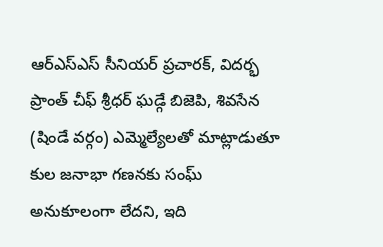ఆర్ఎస్ఎస్ సీనియర్ ప్రచారక్, విదర్భ ప్రాంత్ చీఫ్ శ్రీధర్ ఘడ్గే బిజెపి, శివసేన (షిండే వర్గం) ఎమ్మెల్యేలతో మాట్లాడుతూ కుల జనాభా గణనకు సంఘ్ అనుకూలంగా లేదని, ఇది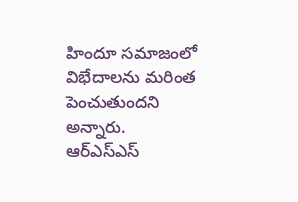హిందూ సమాజంలో విభేదాలను మరింత పెంచుతుందని అన్నారు.
ఆర్ఎస్ఎస్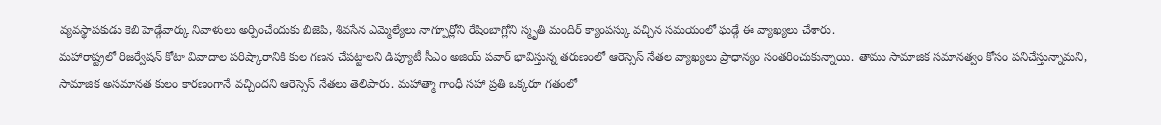వ్యవస్థాపకుడు కెబి హెడ్గేవార్కు నివాళులు అర్పించేందుకు బిజెపి, శివసేన ఎమ్మెల్యేలు నాగ్పూర్లోని రేషింబాగ్లోని స్మృతి మందిర్ క్యాంపస్కు వచ్చిన సమయంలో ఘడ్గే ఈ వ్యాఖ్యలు చేశారు.
మహారాష్ట్రలో రిజర్వేషన్ కోటా వివాదాల పరిష్కారానికి కుల గణన చేపట్టాలని డిప్యూటీ సీఎం అజియ్ పవార్ భావిస్తున్న తరుణంలో ఆరెస్సెస్ నేతల వ్యాఖ్యలు ప్రాధాన్యం సంతరించుకున్నాయి. తాము సామాజిక సమానత్వం కోసం పనిచేస్తున్నామని, సామాజిక అసమానత కులం కారణంగానే వచ్చిందని ఆరెస్సెస్ నేతలు తెలిపారు. మహాత్మా గాంధీ సహా ప్రతి ఒక్కరూ గతంలో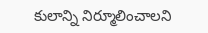కులాన్ని నిర్మూలించాలని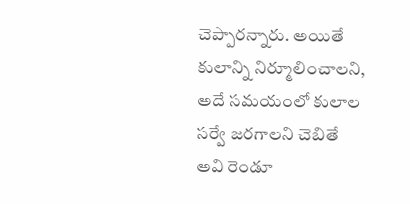చెప్పారన్నారు. అయితే కులాన్ని నిర్మూలించాలని, అదే సమయంలో కులాల సర్వే జరగాలని చెబితే అవి రెండూ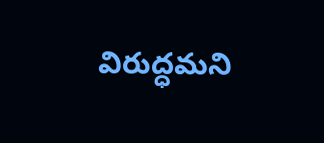విరుద్ధమని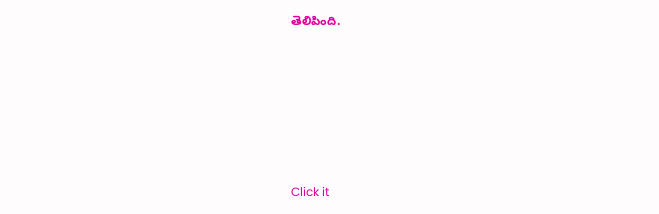తెలిపింది.












Click it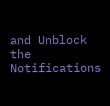and Unblock the Notifications